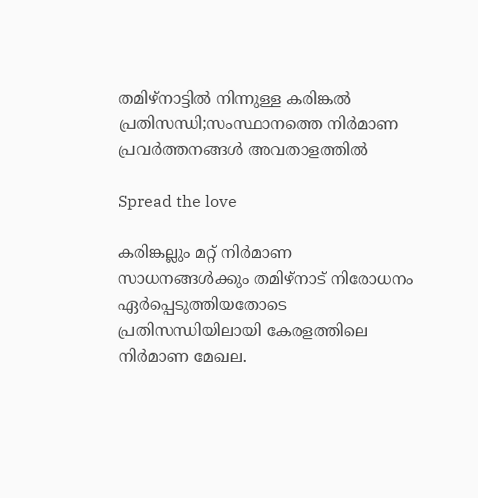തമിഴ്നാട്ടിൽ നിന്നുള്ള കരിങ്കൽ പ്രതിസന്ധി;സംസ്ഥാനത്തെ നിർമാണ പ്രവർത്തനങ്ങൾ അവതാളത്തിൽ

Spread the love

കരിങ്കല്ലും മറ്റ് നിർമാണ സാധനങ്ങൾക്കും തമിഴ്നാട് നിരോധനം ഏർപ്പെടുത്തിയതോടെ പ്രതിസന്ധിയിലായി കേരളത്തിലെ നിർമാണ മേഖല.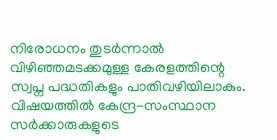നിരോധനം തുടർന്നാൽ വിഴിഞ്ഞമടക്കമുള്ള കേരളത്തിന്റെ സ്വപ്ന പദ്ധതികളും പാതിവഴിയിലാകും. വിഷയത്തിൽ കേന്ദ്ര-സംസ്ഥാന സർക്കാരുകളുടെ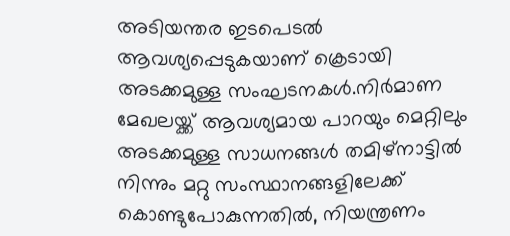അടിയന്തര ഇടപെടൽ ആവശ്യപ്പെടുകയാണ് ക്രെടായി അടക്കമുള്ള സംഘടനകൾ.നിർമാണ മേഖലയ്ക്ക് ആവശ്യമായ പാറയും മെറ്റിലും അടക്കമുള്ള സാധനങ്ങൾ തമിഴ്നാട്ടിൽ നിന്നും മറ്റു സംസ്ഥാനങ്ങളിലേക്ക് കൊണ്ടുപോകുന്നതിൽ, നിയന്ത്രണം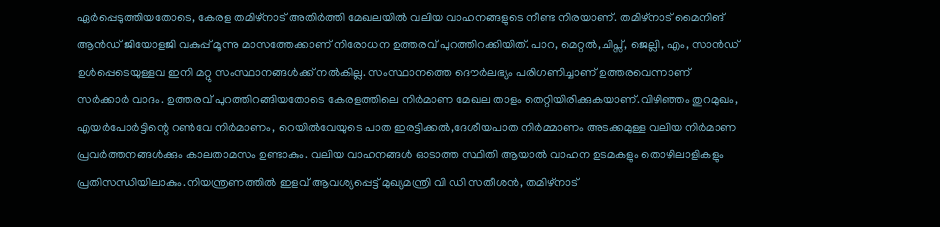ഏർപ്പെടുത്തിയതോടെ, കേരള തമിഴ്നാട് അതിർത്തി മേഖലയിൽ വലിയ വാഹനങ്ങളുടെ നീണ്ട നിരയാണ്. തമിഴ്നാട് മൈനിങ് ആൻഡ് ജിയോളജി വകുപ്പ് മൂന്നു മാസത്തേക്കാണ് നിരോധന ഉത്തരവ് പുറത്തിറക്കിയിത്. പാറ, മെറ്റൽ,ചിപ്സ്, ജെല്ലി, എം, സാൻഡ് ഉൾപ്പെടെയുള്ളവ ഇനി മറ്റു സംസ്ഥാനങ്ങൾക്ക് നൽകില്ല. സംസ്ഥാനത്തെ ദൌർലഭ്യം പരിഗണിച്ചാണ് ഉത്തരവെന്നാണ് സർക്കാർ വാദം. ഉത്തരവ് പുറത്തിറങ്ങിയതോടെ കേരളത്തിലെ നിർമാണ മേഖല താളം തെറ്റിയിരിക്കുകയാണ്.വിഴിഞ്ഞം തുറമുഖം, എയർപോർട്ടിന്റെ റൺവേ നിർമാണം, റെയിൽവേയുടെ പാത ഇരട്ടിക്കൽ,ദേശീയപാത നിർമ്മാണം അടക്കമുള്ള വലിയ നിർമാണ പ്രവർത്തനങ്ങൾക്കും കാലതാമസം ഉണ്ടാകും. വലിയ വാഹനങ്ങൾ ഓടാത്ത സ്ഥിതി ആയാൽ വാഹന ഉടമകളും തൊഴിലാളികളും പ്രതിസന്ധിയിലാകും.നിയന്ത്രണത്തിൽ ഇളവ് ആവശ്യപ്പെട്ട് മുഖ്യമന്ത്രി വി ഡി സതീശൻ, തമിഴ്നാട്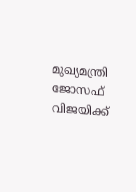മുഖ്യമന്ത്രി ജോസഫ് വിജയിക്ക്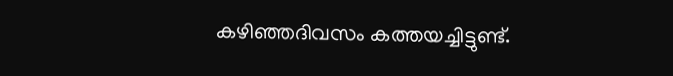കഴിഞ്ഞദിവസം കത്തയച്ചിട്ടുണ്ട്.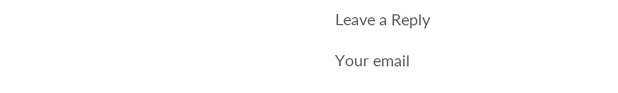Leave a Reply

Your email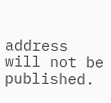address will not be published.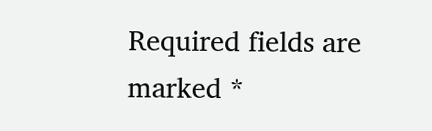Required fields are marked *